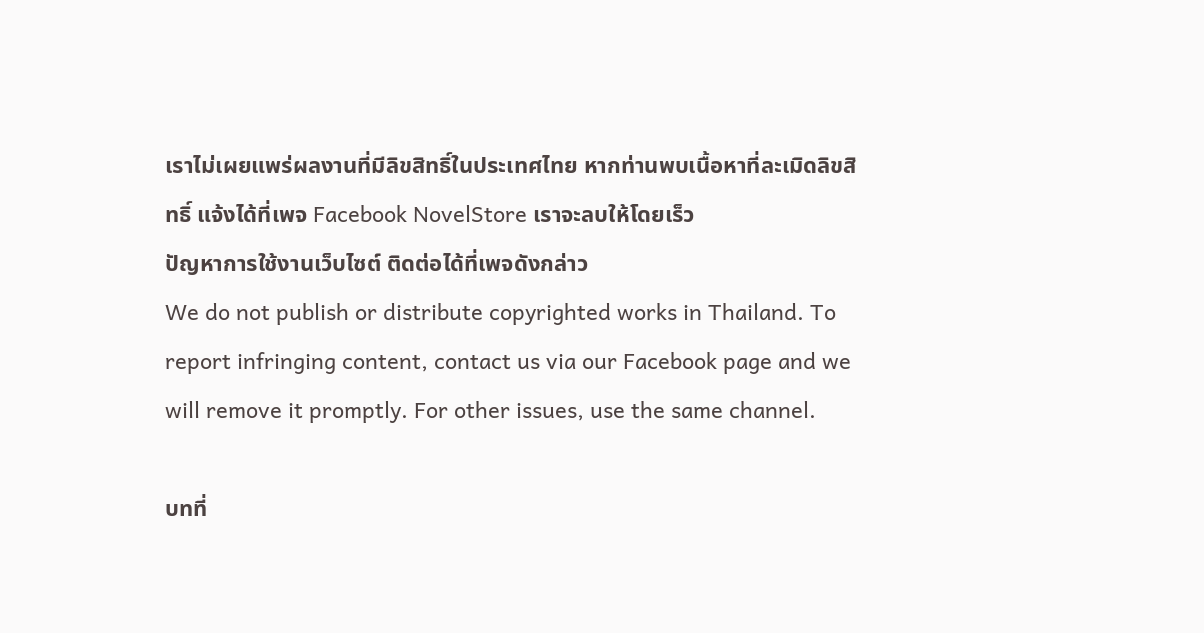เราไม่เผยแพร่ผลงานที่มีลิขสิทธิ์ในประเทศไทย หากท่านพบเนื้อหาที่ละเมิดลิขสิทธิ์ แจ้งได้ที่เพจ Facebook NovelStore เราจะลบให้โดยเร็ว
ปัญหาการใช้งานเว็บไซต์ ติดต่อได้ที่เพจดังกล่าว
We do not publish or distribute copyrighted works in Thailand. To report infringing content, contact us via our Facebook page and we will remove it promptly. For other issues, use the same channel.

บทที่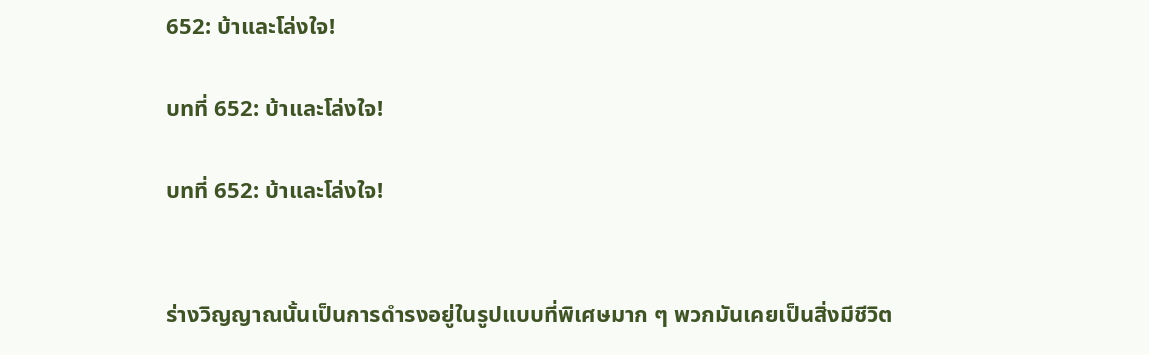652: บ้าและโล่งใจ!

บทที่ 652: บ้าและโล่งใจ!

บทที่ 652: บ้าและโล่งใจ!


ร่างวิญญาณนั้นเป็นการดำรงอยู่ในรูปแบบที่พิเศษมาก ๆ พวกมันเคยเป็นสิ่งมีชีวิต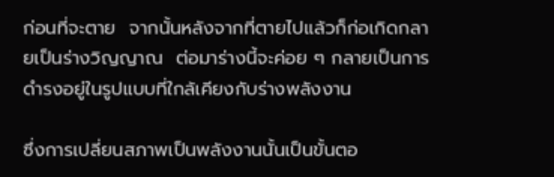ก่อนที่จะตาย  จากนั้นหลังจากที่ตายไปแล้วก็ก่อเกิดกลายเป็นร่างวิญญาณ  ต่อมาร่างนี้จะค่อย ๆ กลายเป็นการดำรงอยู่ในรูปแบบที่ใกล้เคียงกับร่างพลังงาน

ซึ่งการเปลี่ยนสภาพเป็นพลังงานนั้นเป็นขั้นตอ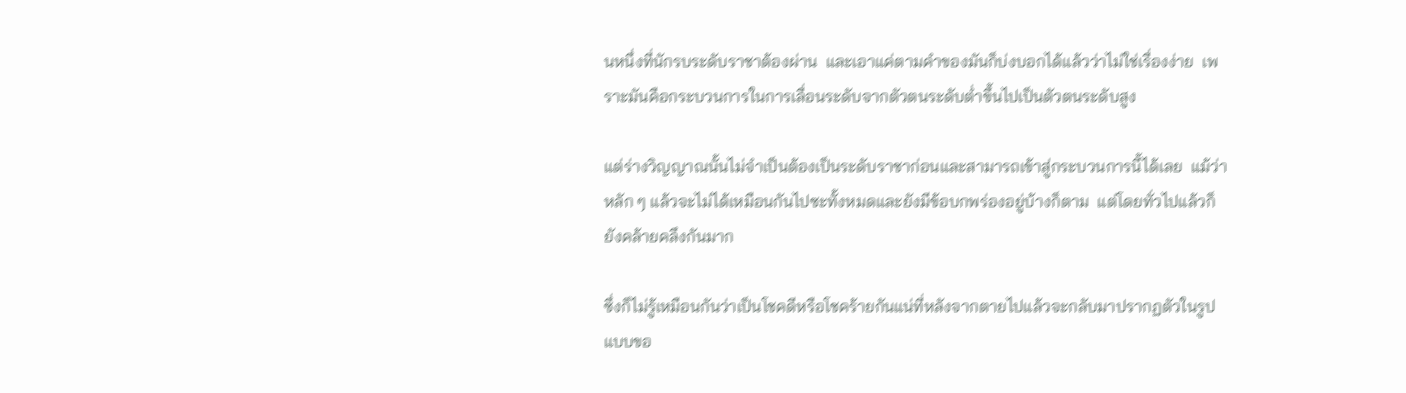นหนึ่งที่นักรบระดับราชาต้องผ่าน  และเอาแค่ตามคำของมันก็บ่งบอกได้แล้วว่าไม่ใช่เรื่องง่าย  เพราะมันคือกระบวนการในการเลื่อนระดับจากตัวตนระดับต่ำขึ้นไปเป็นตัวตนระดับสูง

แต่ร่างวิญญาณนั้นไม่จำเป็นต้องเป็นระดับราชาก่อนและสามารถเข้าสู่กระบวนการนี้ได้เลย  แม้ว่าหลัก ๆ แล้วจะไม่ได้เหมือนกันไปซะทั้งหมดและยังมีข้อบกพร่องอยู่บ้างก็ตาม  แต่โดยทั่วไปแล้วก็ยังคล้ายคลึงกันมาก

ซึ่งก็ไม่รู้เหมือนกันว่าเป็นโชคดีหรือโชคร้ายกันแน่ที่หลังจากตายไปแล้วจะกลับมาปรากฏตัวในรูปแบบขอ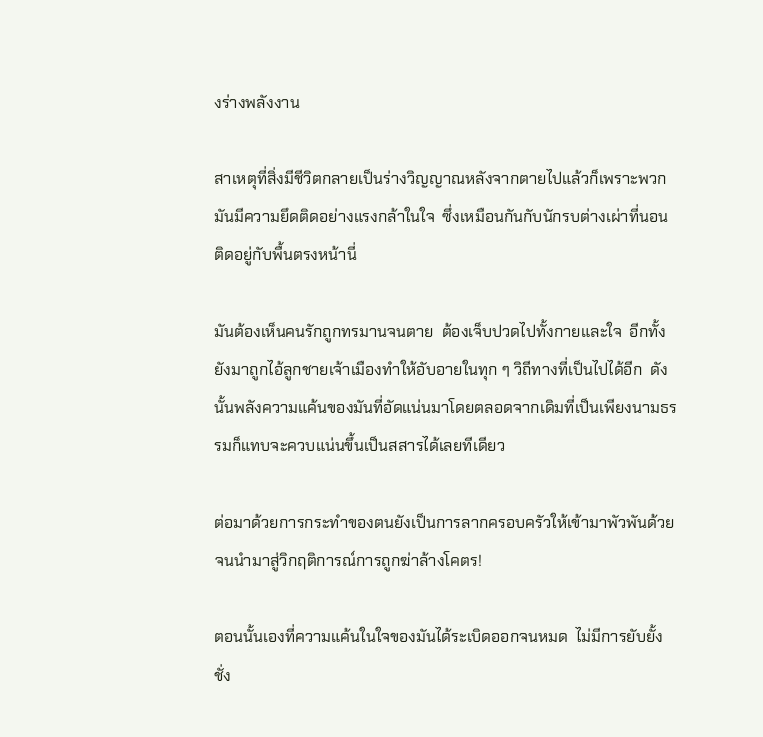งร่างพลังงาน

สาเหตุที่สิ่งมีชีวิตกลายเป็นร่างวิญญาณหลังจากตายไปแล้วก็เพราะพวกมันมีความยึดติดอย่างแรงกล้าในใจ  ซึ่งเหมือนกันกับนักรบต่างเผ่าที่นอนติดอยู่กับพื้นตรงหน้านี่

มันต้องเห็นคนรักถูกทรมานจนตาย  ต้องเจ็บปวดไปทั้งกายและใจ  อีกทั้งยังมาถูกไอ้ลูกชายเจ้าเมืองทำให้อับอายในทุก ๆ วิถีทางที่เป็นไปได้อีก  ดังนั้นพลังความแค้นของมันที่อัดแน่นมาโดยตลอดจากเดิมที่เป็นเพียงนามธรรมก็แทบจะควบแน่นขึ้นเป็นสสารได้เลยทีเดียว

ต่อมาด้วยการกระทำของตนยังเป็นการลากครอบครัวให้เข้ามาพัวพันด้วยจนนำมาสู่วิกฤติการณ์การถูกฆ่าล้างโคตร!

ตอนนั้นเองที่ความแค้นในใจของมันได้ระเบิดออกจนหมด  ไม่มีการยับยั้งชั่ง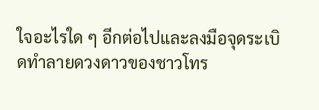ใจอะไรใด ๆ อีกต่อไปและลงมือจุดระเบิดทำลายดวงดาวของชาวโทร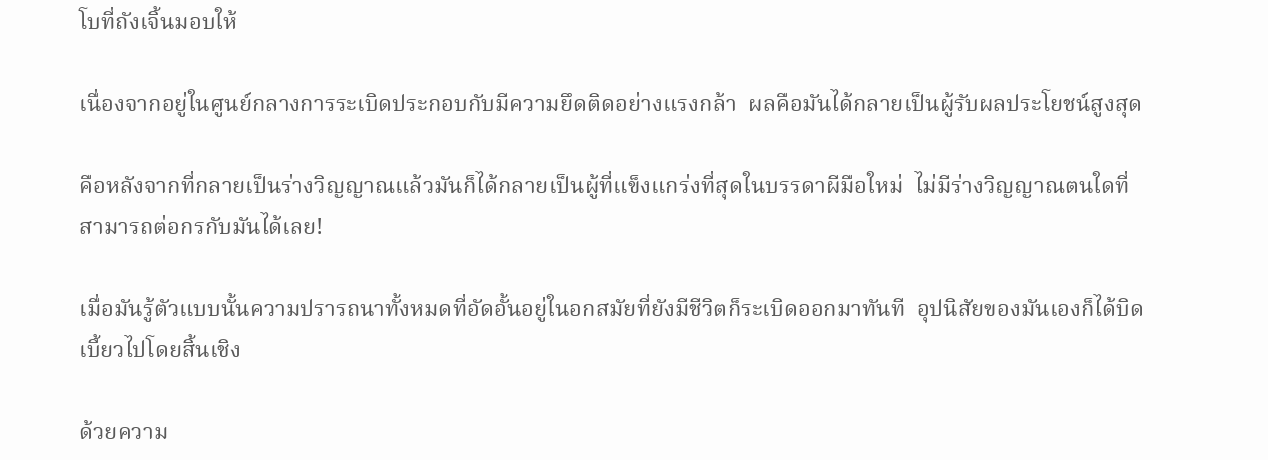โบที่ถังเจิ้นมอบให้

เนื่องจากอยู่ในศูนย์กลางการระเบิดประกอบกับมีความยึดติดอย่างแรงกล้า  ผลคือมันได้กลายเป็นผู้รับผลประโยชน์สูงสุด

คือหลังจากที่กลายเป็นร่างวิญญาณแล้วมันก็ได้กลายเป็นผู้ที่แข็งแกร่งที่สุดในบรรดาผีมือใหม่  ไม่มีร่างวิญญาณตนใดที่สามารถต่อกรกับมันได้เลย!

เมื่อมันรู้ตัวแบบนั้นความปรารถนาทั้งหมดที่อัดอั้นอยู่ในอกสมัยที่ยังมีชีวิตก็ระเบิดออกมาทันที  อุปนิสัยของมันเองก็ได้บิดเบี้ยวไปโดยสิ้นเชิง

ด้วยความ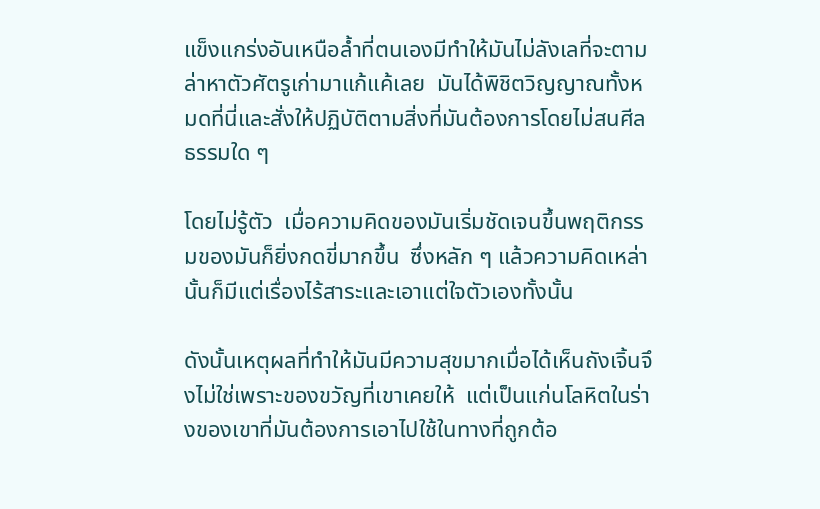แข็งแกร่งอันเหนือล้ำที่ตนเองมีทำให้มันไม่ลังเลที่จะตามล่าหาตัวศัตรูเก่ามาแก้แค้เลย  มันได้พิชิตวิญญาณทั้งหมดที่นี่และสั่งให้ปฏิบัติตามสิ่งที่มันต้องการโดยไม่สนศีลธรรมใด ๆ

โดยไม่รู้ตัว  เมื่อความคิดของมันเริ่มชัดเจนขึ้นพฤติกรรมของมันก็ยิ่งกดขี่มากขึ้น  ซึ่งหลัก ๆ แล้วความคิดเหล่านั้นก็มีแต่เรื่องไร้สาระและเอาแต่ใจตัวเองทั้งนั้น

ดังนั้นเหตุผลที่ทำให้มันมีความสุขมากเมื่อได้เห็นถังเจิ้นจึงไม่ใช่เพราะของขวัญที่เขาเคยให้  แต่เป็นแก่นโลหิตในร่างของเขาที่มันต้องการเอาไปใช้ในทางที่ถูกต้อ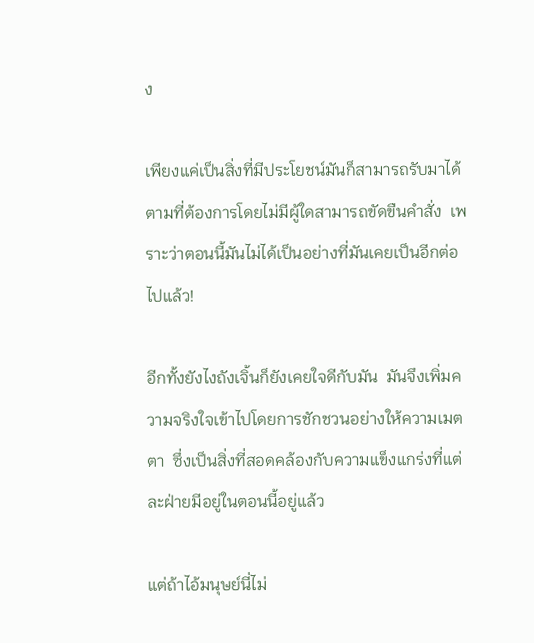ง

เพียงแค่เป็นสิ่งที่มีประโยชน์มันก็สามารถรับมาได้ตามที่ต้องการโดยไม่มีผู้ใดสามารถขัดขืนคำสั่ง  เพราะว่าตอนนี้มันไม่ได้เป็นอย่างที่มันเคยเป็นอีกต่อไปแล้ว!

อีกทั้งยังไงถังเจิ้นก็ยังเคยใจดีกับมัน  มันจึงเพิ่มความจริงใจเข้าไปโดยการชักชวนอย่างให้ความเมตตา  ซึ่งเป็นสิ่งที่สอดคล้องกับความแข็งแกร่งที่แต่ละฝ่ายมีอยู่ในตอนนี้อยู่แล้ว

แต่ถ้าไอ้มนุษย์นี่ไม่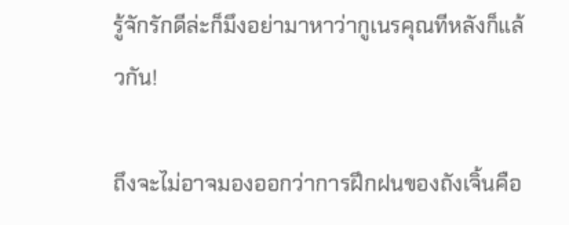รู้จักรักดีล่ะก็มึงอย่ามาหาว่ากูเนรคุณทีหลังก็แล้วกัน!

ถึงจะไม่อาจมองออกว่าการฝึกฝนของถังเจิ้นคือ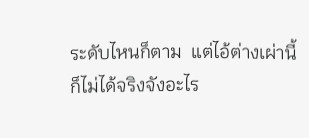ระดับไหนก็ตาม  แต่ไอ้ต่างเผ่านี้ก็ไม่ได้จริงจังอะไร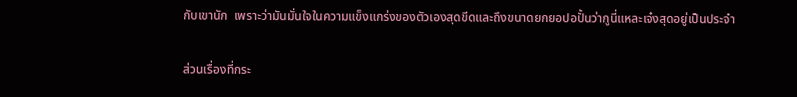กับเขานัก  เพราะว่ามันมั่นใจในความแข็งแกร่งของตัวเองสุดขีดและถึงขนาดยกยอปอปั้นว่ากูนี่แหละเจ๋งสุดอยู่เป็นประจำ

ส่วนเรื่องที่กระ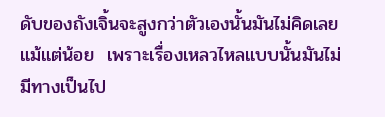ดับของถังเจิ้นจะสูงกว่าตัวเองนั้นมันไม่คิดเลยแม้แต่น้อย  เพราะเรื่องเหลวไหลแบบนั้นมันไม่มีทางเป็นไป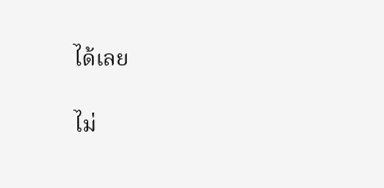ได้เลย

ไม่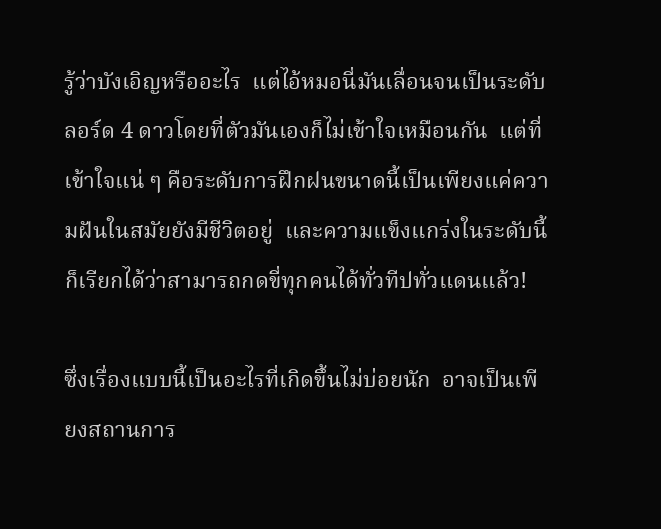รู้ว่าบังเอิญหรืออะไร  แต่ไอ้หมอนี่มันเลื่อนจนเป็นระดับลอร์ด 4 ดาวโดยที่ตัวมันเองก็ไม่เข้าใจเหมือนกัน  แต่ที่เข้าใจแน่ ๆ คือระดับการฝึกฝนขนาดนี้เป็นเพียงแค่ความฝันในสมัยยังมีชีวิตอยู่  และความแข็งแกร่งในระดับนี้ก็เรียกได้ว่าสามารถกดขี่ทุกคนได้ทั่วทีปทั่วแดนแล้ว!

ซึ่งเรื่องแบบนี้เป็นอะไรที่เกิดขึ้นไม่บ่อยนัก  อาจเป็นเพียงสถานการ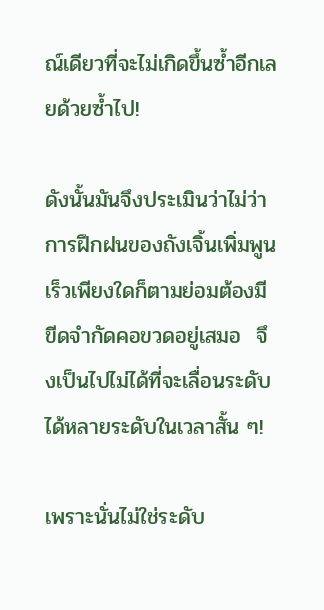ณ์เดียวที่จะไม่เกิดขึ้นซ้ำอีกเลยด้วยซ้ำไป!

ดังนั้นมันจึงประเมินว่าไม่ว่าการฝึกฝนของถังเจิ้นเพิ่มพูนเร็วเพียงใดก็ตามย่อมต้องมีขีดจำกัดคอขวดอยู่เสมอ  จึงเป็นไปไม่ได้ที่จะเลื่อนระดับได้หลายระดับในเวลาสั้น ๆ!

เพราะนั่นไม่ใช่ระดับ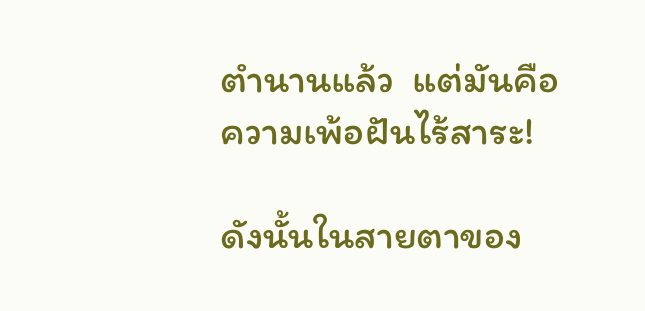ตำนานแล้ว  แต่มันคือความเพ้อฝันไร้สาระ!

ดังนั้นในสายตาของ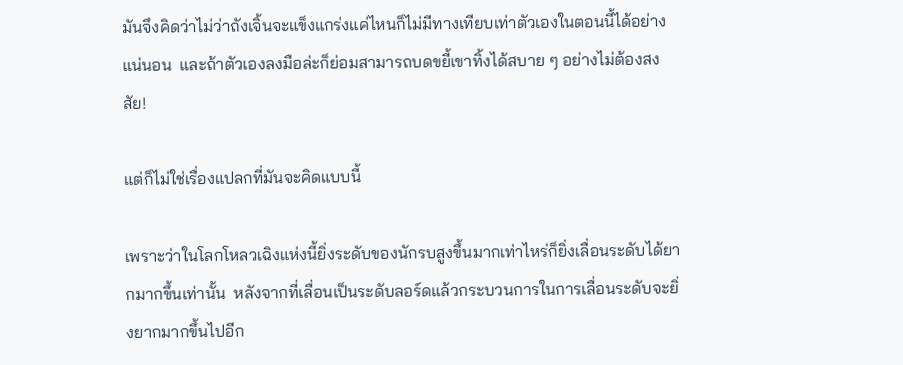มันจึงคิดว่าไม่ว่าถังเจิ้นจะแข็งแกร่งแค่ไหนก็ไม่มีทางเทียบเท่าตัวเองในตอนนี้ได้อย่างแน่นอน  และถ้าตัวเองลงมือล่ะก็ย่อมสามารถบดขยี้เขาทิ้งได้สบาย ๆ อย่างไม่ต้องสงสัย!

แต่ก็ไม่ใช่เรื่องแปลกที่มันจะคิดแบบนี้

เพราะว่าในโลกโหลวเฉิงแห่งนี้ยิ่งระดับของนักรบสูงขึ้นมากเท่าไหร่ก็ยิ่งเลื่อนระดับได้ยากมากขึ้นเท่านั้น  หลังจากที่เลื่อนเป็นระดับลอร์ดแล้วกระบวนการในการเลื่อนระดับจะยิ่งยากมากขึ้นไปอีก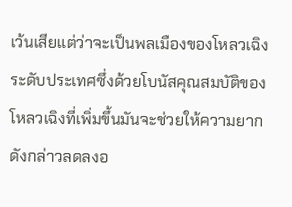เว้นเสียแต่ว่าจะเป็นพลเมืองของโหลวเฉิงระดับประเทศซึ่งด้วยโบนัสคุณสมบัติของโหลวเฉิงที่เพิ่มขึ้นมันจะช่วยให้ความยากดังกล่าวลดลงอ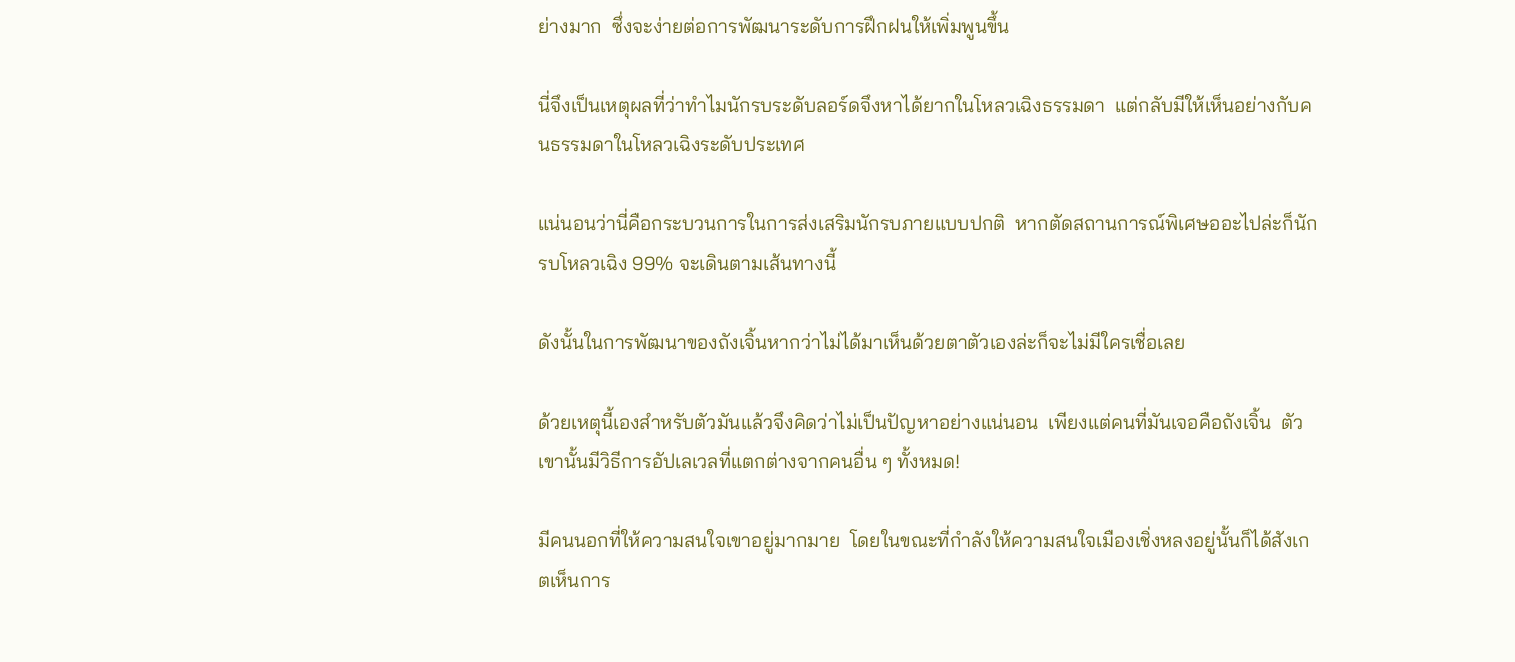ย่างมาก  ซึ่งจะง่ายต่อการพัฒนาระดับการฝึกฝนให้เพิ่มพูนขึ้น

นี่จึงเป็นเหตุผลที่ว่าทำไมนักรบระดับลอร์ดจึงหาได้ยากในโหลวเฉิงธรรมดา  แต่กลับมีให้เห็นอย่างกับคนธรรมดาในโหลวเฉิงระดับประเทศ

แน่นอนว่านี่คือกระบวนการในการส่งเสริมนักรบภายแบบปกติ  หากตัดสถานการณ์พิเศษออะไปล่ะก็นักรบโหลวเฉิง 99% จะเดินตามเส้นทางนี้

ดังนั้นในการพัฒนาของถังเจิ้นหากว่าไม่ได้มาเห็นด้วยตาตัวเองล่ะก็จะไม่มีใครเชื่อเลย

ด้วยเหตุนี้เองสำหรับตัวมันแล้วจึงคิดว่าไม่เป็นปัญหาอย่างแน่นอน  เพียงแต่คนที่มันเจอคือถังเจิ้น  ตัวเขานั้นมีวิธีการอัปเลเวลที่แตกต่างจากคนอื่น ๆ ทั้งหมด!

มีคนนอกที่ให้ความสนใจเขาอยู่มากมาย  โดยในขณะที่กำลังให้ความสนใจเมืองเชิ่งหลงอยู่นั้นก็ได้สังเกตเห็นการ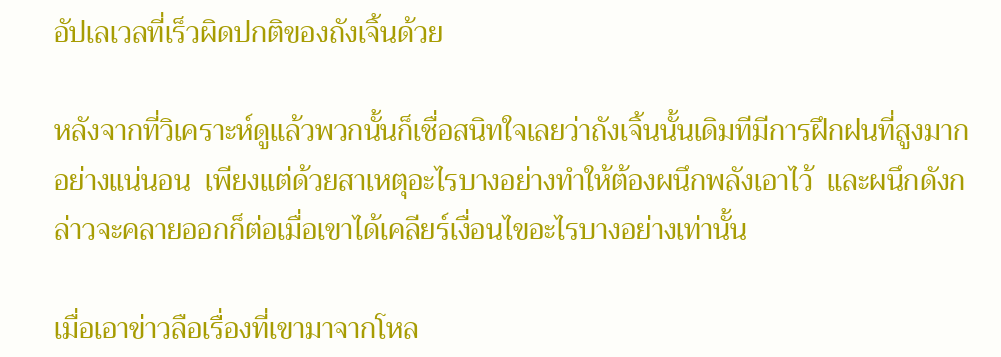อัปเลเวลที่เร็วผิดปกติของถังเจิ้นด้วย

หลังจากที่วิเคราะห์ดูแล้วพวกนั้นก็เชื่อสนิทใจเลยว่าถังเจิ้นนั้นเดิมทีมีการฝึกฝนที่สูงมากอย่างแน่นอน  เพียงแต่ด้วยสาเหตุอะไรบางอย่างทำให้ต้องผนึกพลังเอาไว้  และผนึกดังกล่าวจะคลายออกก็ต่อเมื่อเขาได้เคลียร์เงื่อนไขอะไรบางอย่างเท่านั้น

เมื่อเอาข่าวลือเรื่องที่เขามาจากโหล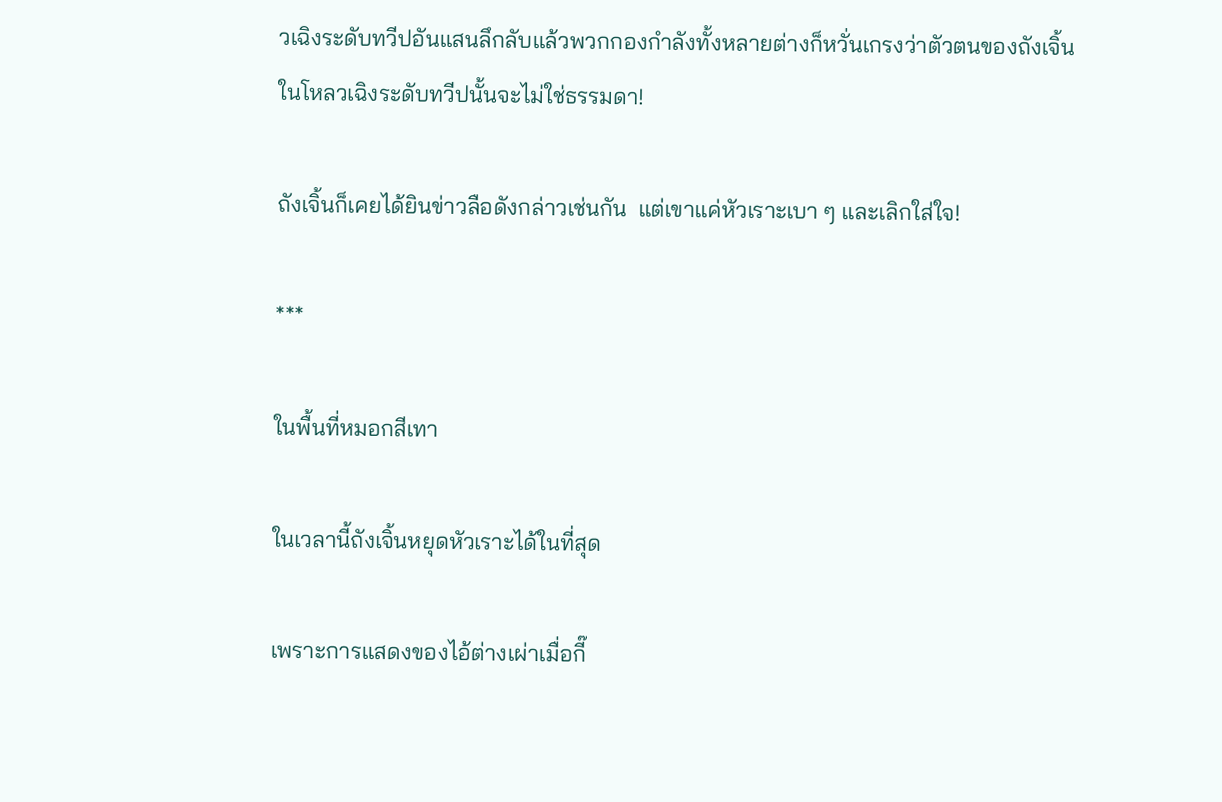วเฉิงระดับทวีปอันแสนลึกลับแล้วพวกกองกำลังทั้งหลายต่างก็หวั่นเกรงว่าตัวตนของถังเจิ้นในโหลวเฉิงระดับทวีปนั้นจะไม่ใช่ธรรมดา!

ถังเจิ้นก็เคยได้ยินข่าวลือดังกล่าวเช่นกัน  แต่เขาแค่หัวเราะเบา ๆ และเลิกใส่ใจ!

***

ในพื้นที่หมอกสีเทา

ในเวลานี้ถังเจิ้นหยุดหัวเราะได้ในที่สุด

เพราะการแสดงของไอ้ต่างเผ่าเมื่อกี๊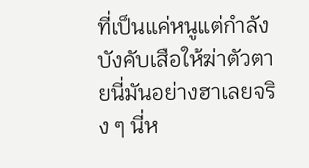ที่เป็นแค่หนูแต่กำลังบังคับเสือให้ฆ่าตัวตายนี่มันอย่างฮาเลยจริง ๆ นี่ห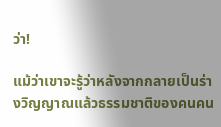ว่า!

แม้ว่าเขาจะรู้ว่าหลังจากกลายเป็นร่างวิญญาณแล้วธรรมชาติของคนคน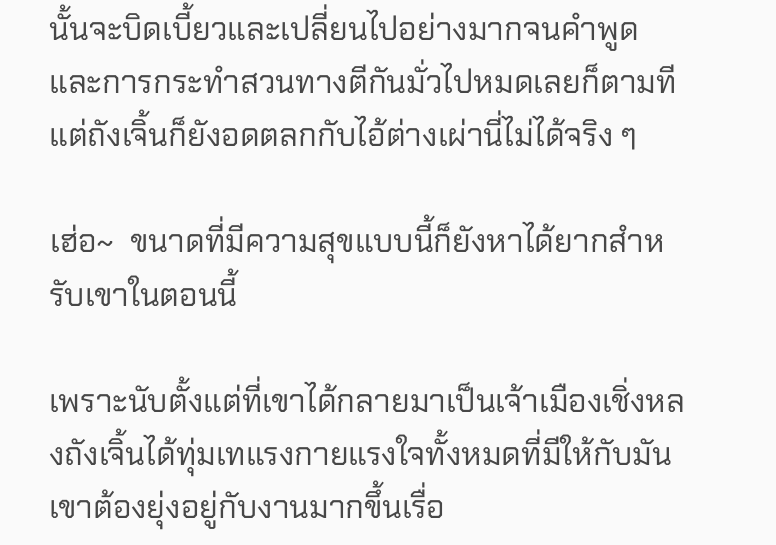นั้นจะบิดเบี้ยวและเปลี่ยนไปอย่างมากจนคำพูดและการกระทำสวนทางตีกันมั่วไปหมดเลยก็ตามที  แต่ถังเจิ้นก็ยังอดตลกกับไอ้ต่างเผ่านี่ไม่ได้จริง ๆ

เฮ่อ~  ขนาดที่มีความสุขแบบนี้ก็ยังหาได้ยากสำหรับเขาในตอนนี้

เพราะนับตั้งแต่ที่เขาได้กลายมาเป็นเจ้าเมืองเชิ่งหลงถังเจิ้นได้ทุ่มเทแรงกายแรงใจทั้งหมดที่มีให้กับมัน  เขาต้องยุ่งอยู่กับงานมากขึ้นเรื่อ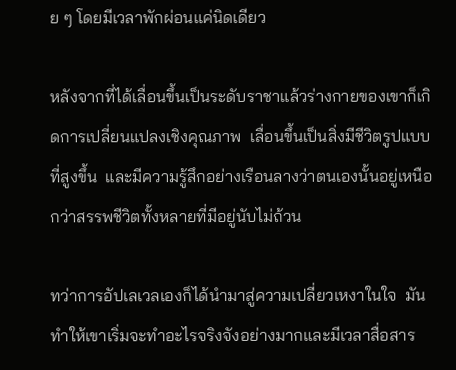ย ๆ โดยมีเวลาพักผ่อนแค่นิดเดียว

หลังจากที่ได้เลื่อนขึ้นเป็นระดับราชาแล้วร่างกายของเขาก็เกิดการเปลี่ยนแปลงเชิงคุณภาพ  เลื่อนขึ้นเป็นสิ่งมีชีวิตรูปแบบที่สูงขึ้น  และมีความรู้สึกอย่างเรือนลางว่าตนเองนั้นอยู่เหนือกว่าสรรพชีวิตทั้งหลายที่มีอยู่นับไม่ถ้วน

ทว่าการอัปเลเวลเองก็ได้นำมาสู่ความเปลี่ยวเหงาในใจ  มันทำให้เขาเริ่มจะทำอะไรจริงจังอย่างมากและมีเวลาสื่อสาร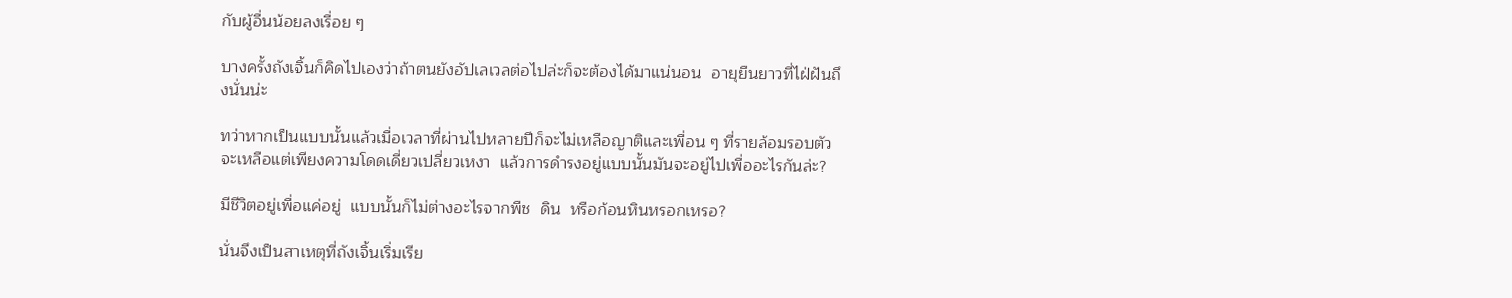กับผู้อื่นน้อยลงเรื่อย ๆ

บางครั้งถังเจิ้นก็คิดไปเองว่าถ้าตนยังอัปเลเวลต่อไปล่ะก็จะต้องได้มาแน่นอน  อายุยืนยาวที่ไฝ่ฝันถึงนั่นน่ะ

ทว่าหากเป็นแบบนั้นแล้วเมื่อเวลาที่ผ่านไปหลายปีก็จะไม่เหลือญาติและเพื่อน ๆ ที่รายล้อมรอบตัว  จะเหลือแต่เพียงความโดดเดี่ยวเปลี่ยวเหงา  แล้วการดำรงอยู่แบบนั้นมันจะอยู่ไปเพื่ออะไรกันล่ะ?

มีชีวิตอยู่เพื่อแค่อยู่  แบบนั้นก็ไม่ต่างอะไรจากพืช  ดิน  หรือก้อนหินหรอกเหรอ?

นั่นจึงเป็นสาเหตุที่ถังเจิ้นเริ่มเรีย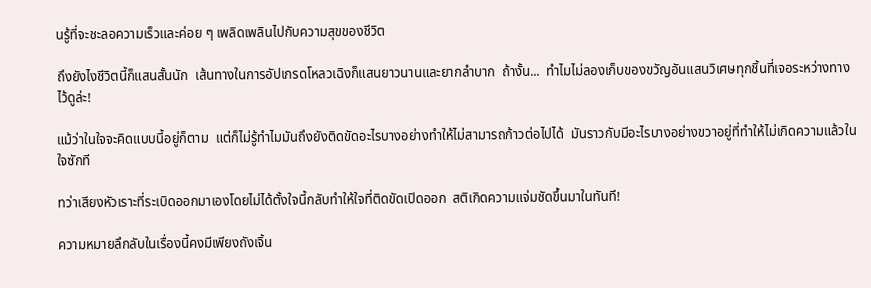นรู้ที่จะชะลอความเร็วและค่อย ๆ เพลิดเพลินไปกับความสุขของชีวิต

ถึงยังไงชีวิตนี้ก็แสนสั้นนัก  เส้นทางในการอัปเกรดโหลวเฉิงก็แสนยาวนานและยากลำบาก  ถ้างั้น...  ทำไมไม่ลองเก็บของขวัญอันแสนวิเศษทุกชิ้นที่เจอระหว่างทางไว้ดูล่ะ!

แม้ว่าในใจจะคิดแบบนี้อยู่ก็ตาม  แต่ก็ไม่รู้ทำไมมันถึงยังติดขัดอะไรบางอย่างทำให้ไม่สามารถก้าวต่อไปได้  มันราวกับมีอะไรบางอย่างขวาอยู่ที่ทำให้ไม่เกิดความแล้วในใจซักที

ทว่าเสียงหัวเราะที่ระเบิดออกมาเองโดยไม่ได้ตั้งใจนี้กลับทำให้ใจที่ติดขัดเปิดออก  สติเกิดความแจ่มชัดขึ้นมาในทันที!

ความหมายลึกลับในเรื่องนี้คงมีเพียงถังเจิ้น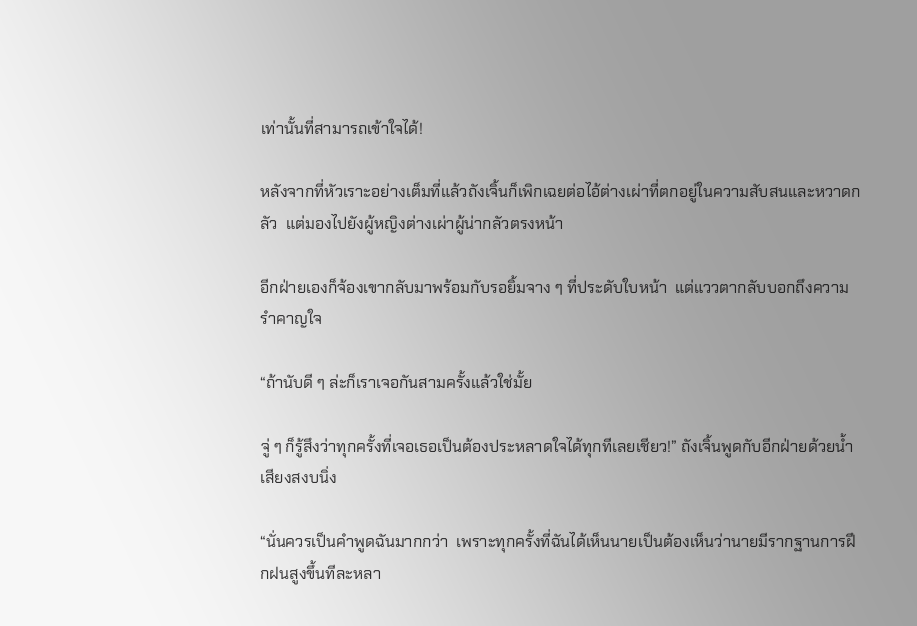เท่านั้นที่สามารถเข้าใจได้!

หลังจากที่หัวเราะอย่างเต็มที่แล้วถังเจิ้นก็เพิกเฉยต่อไอ้ต่างเผ่าที่ตกอยู่ในความสับสนและหวาดกลัว  แต่มองไปยังผู้หญิงต่างเผ่าผู้น่ากลัวตรงหน้า

อีกฝ่ายเองก็จ้องเขากลับมาพร้อมกับรอยิ้มจาง ๆ ที่ประดับใบหน้า  แต่แววตากลับบอกถึงความรำคาญใจ

“ถ้านับดี ๆ ล่ะก็เราเจอกันสามครั้งแล้วใช่มั้ย

จู่ ๆ ก็รู้สึงว่าทุกครั้งที่เจอเธอเป็นต้องประหลาดใจได้ทุกทีเลยเชียว!” ถังเจิ้นพูดกับอีกฝ่ายด้วยน้ำเสียงสงบนิ่ง

“นั่นควรเป็นคำพูดฉันมากกว่า  เพราะทุกครั้งที่ฉันได้เห็นนายเป็นต้องเห็นว่านายมีรากฐานการฝึกฝนสูงขึ้นทีละหลา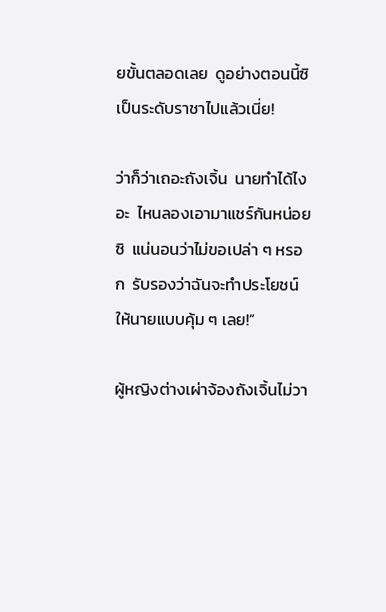ยขั้นตลอดเลย  ดูอย่างตอนนี้ซิ  เป็นระดับราชาไปแล้วเนี่ย!

ว่าก็ว่าเถอะถังเจิ้น  นายทำได้ไงอะ  ไหนลองเอามาแชร์กันหน่อยซิ  แน่นอนว่าไม่ขอเปล่า ๆ หรอก  รับรองว่าฉันจะทำประโยชน์ให้นายแบบคุ้ม ๆ เลย!”

ผู้หญิงต่างเผ่าจ้องถังเจิ้นไม่วา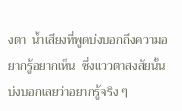งตา  น้ำเสียงที่พูดบ่งบอกถึงความอยากรู้อยากเห็น  ซึ่งแววตาสงสัยนั้นบ่งบอกเลยว่าอยากรู้จริง ๆ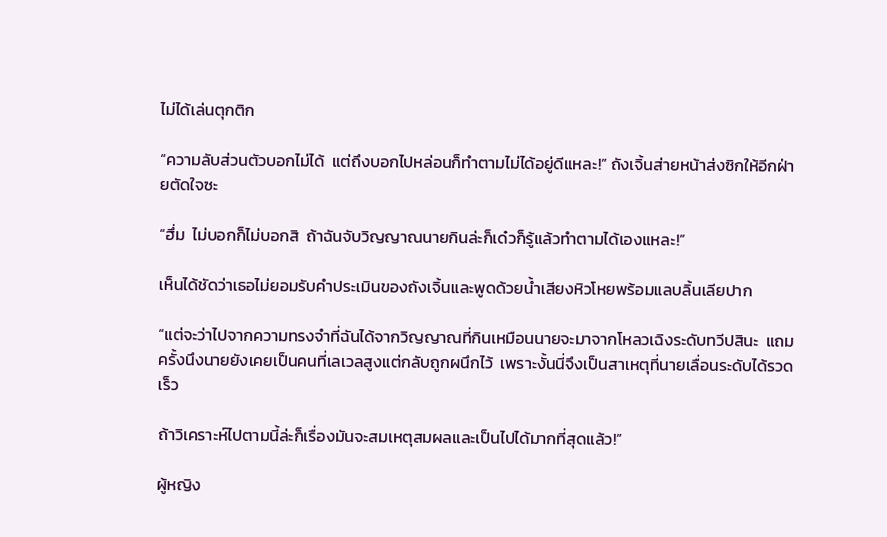ไม่ได้เล่นตุกติก

“ความลับส่วนตัวบอกไม่ได้  แต่ถึงบอกไปหล่อนก็ทำตามไม่ได้อยู่ดีแหละ!” ถังเจิ้นส่ายหน้าส่งซิกให้อีกฝ่ายตัดใจซะ

“ฮึ่ม  ไม่บอกก็ไม่บอกสิ  ถ้าฉันจับวิญญาณนายกินล่ะก็เด๋วก็รู้แล้วทำตามได้เองแหละ!”

เห็นได้ชัดว่าเธอไม่ยอมรับคำประเมินของถังเจิ้นและพูดด้วยน้ำเสียงหิวโหยพร้อมแลบลิ้นเลียปาก

“แต่จะว่าไปจากความทรงจำที่ฉันได้จากวิญญาณที่กินเหมือนนายจะมาจากโหลวเฉิงระดับทวีปสินะ  แถมครั้งนึงนายยังเคยเป็นคนที่เลเวลสูงแต่กลับถูกผนึกไว้  เพราะงั้นนี่จึงเป็นสาเหตุที่นายเลื่อนระดับได้รวดเร็ว

ถ้าวิเคราะห์ไปตามนี้ล่ะก็เรื่องมันจะสมเหตุสมผลและเป็นไปได้มากที่สุดแล้ว!”

ผู้หญิง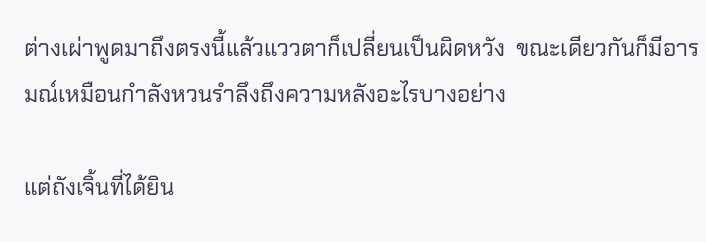ต่างเผ่าพูดมาถึงตรงนี้แล้วแววตาก็เปลี่ยนเป็นผิดหวัง  ขณะเดียวกันก็มีอารมณ์เหมือนกำลังหวนรำลึงถึงความหลังอะไรบางอย่าง

แต่ถังเจิ้นที่ได้ยิน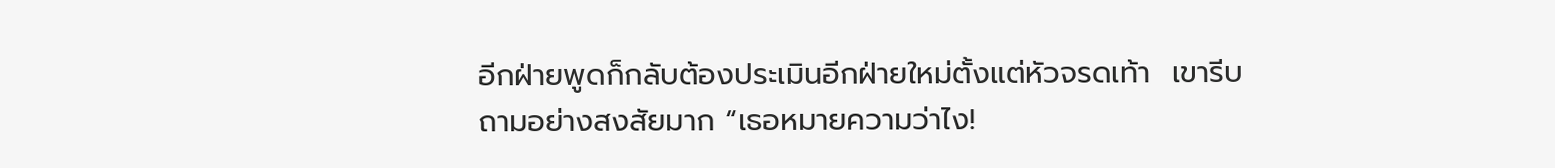อีกฝ่ายพูดก็กลับต้องประเมินอีกฝ่ายใหม่ตั้งแต่หัวจรดเท้า  เขารีบถามอย่างสงสัยมาก “เธอหมายความว่าไง!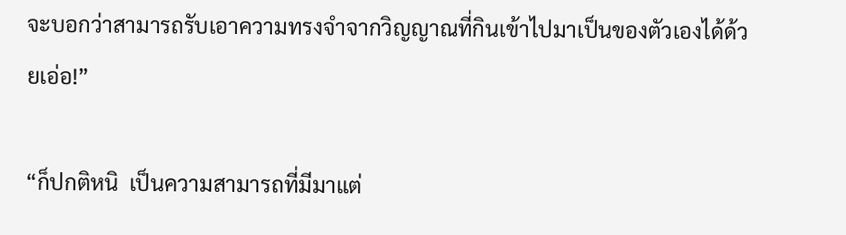จะบอกว่าสามารถรับเอาความทรงจำจากวิญญาณที่กินเข้าไปมาเป็นของตัวเองได้ด้วยเอ่อ!”

“ก็ปกติหนิ  เป็นความสามารถที่มีมาแต่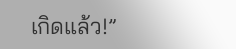เกิดแล้ว!”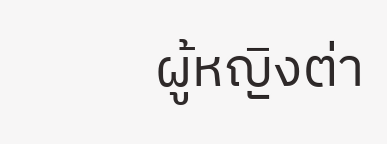ผู้หญิงต่า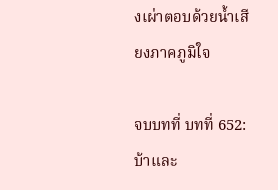งเผ่าตอบด้วยน้ำเสียงภาคภูมิใจ

จบบทที่ บทที่ 652: บ้าและ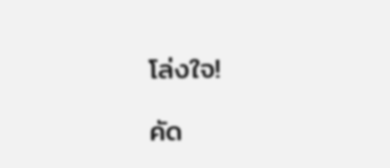โล่งใจ!

คัด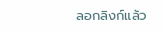ลอกลิงก์แล้ว